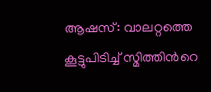ആഷസ്: വാലറ്റത്തെ കൂട്ടുപിടിച്ച് സ്മിത്തിന്‍റെ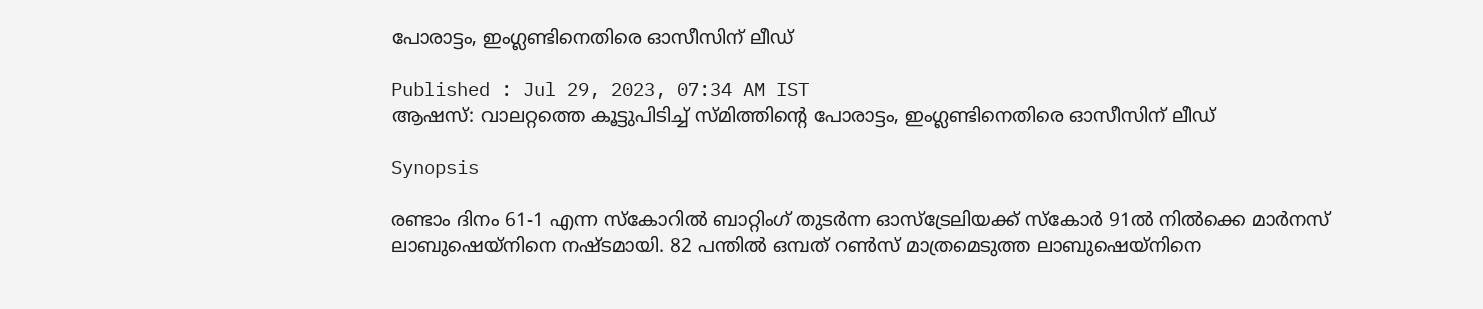പോരാട്ടം, ഇംഗ്ലണ്ടിനെതിരെ ഓസീസിന് ലീഡ്

Published : Jul 29, 2023, 07:34 AM IST
ആഷസ്: വാലറ്റത്തെ കൂട്ടുപിടിച്ച് സ്മിത്തിന്‍റെ പോരാട്ടം, ഇംഗ്ലണ്ടിനെതിരെ ഓസീസിന് ലീഡ്

Synopsis

രണ്ടാം ദിനം 61-1 എന്ന സ്കോറില്‍ ബാറ്റിംഗ് തുടര്‍ന്ന ഓസ്ട്രേലിയക്ക് സ്കോര്‍ 91ല്‍ നില്‍ക്കെ മാര്‍നസ് ലാബുഷെയ്നിനെ നഷ്ടമായി. 82 പന്തില്‍ ഒമ്പത് റണ്‍സ് മാത്രമെടുത്ത ലാബുഷെയ്നിനെ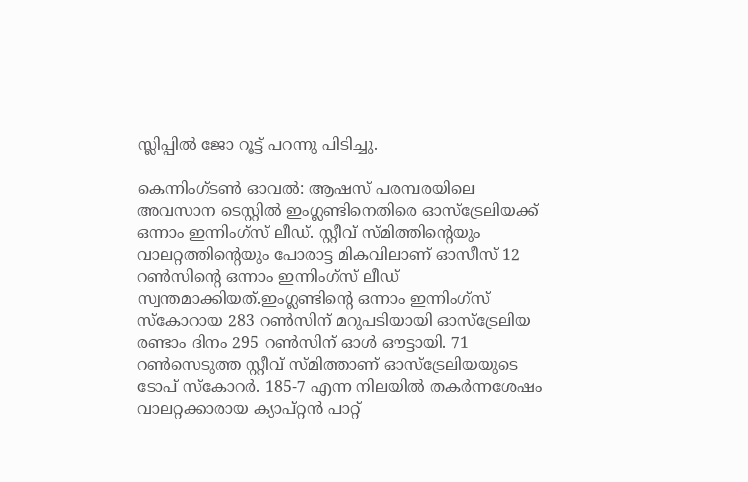സ്ലിപ്പില്‍ ജോ റൂട്ട് പറന്നു പിടിച്ചു.

കെന്നിംഗ്‌ടണ്‍ ഓവല്‍: ആഷസ് പരമ്പരയിലെ അവസാന ടെസ്റ്റില്‍ ഇംഗ്ലണ്ടിനെതിരെ ഓസ്ട്രേലിയക്ക് ഒന്നാം ഇന്നിംഗ്സ് ലീഡ്. സ്റ്റീവ് സ്മിത്തിന്‍റെയും വാലറ്റത്തിന്‍റെയും പോരാട്ട മികവിലാണ് ഓസീസ് 12 റണ്‍സിന്‍റെ ഒന്നാം ഇന്നിംഗ്സ് ലീഡ് സ്വന്തമാക്കിയത്.ഇംഗ്ലണ്ടിന്‍റെ ഒന്നാം ഇന്നിംഗ്സ് സ്കോറായ 283 റണ്‍സിന് മറുപടിയായി ഓസ്ട്രേലിയ രണ്ടാം ദിനം 295 റണ്‍സിന് ഓള്‍ ഔട്ടായി. 71 റണ്‍സെടുത്ത സ്റ്റീവ് സ്മിത്താണ് ഓസ്ട്രേലിയയുടെ ടോപ് സ്കോറര്‍. 185-7 എന്ന നിലയില്‍ തകര്‍ന്നശേഷം വാലറ്റക്കാരായ ക്യാപ്റ്റന്‍ പാറ്റ്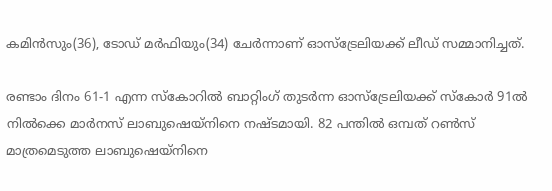കമിന്‍സും(36), ടോഡ് മര്‍ഫിയും(34) ചേര്‍ന്നാണ് ഓസ്ട്രേലിയക്ക് ലീഡ് സമ്മാനിച്ചത്.

രണ്ടാം ദിനം 61-1 എന്ന സ്കോറില്‍ ബാറ്റിംഗ് തുടര്‍ന്ന ഓസ്ട്രേലിയക്ക് സ്കോര്‍ 91ല്‍ നില്‍ക്കെ മാര്‍നസ് ലാബുഷെയ്നിനെ നഷ്ടമായി. 82 പന്തില്‍ ഒമ്പത് റണ്‍സ് മാത്രമെടുത്ത ലാബുഷെയ്നിനെ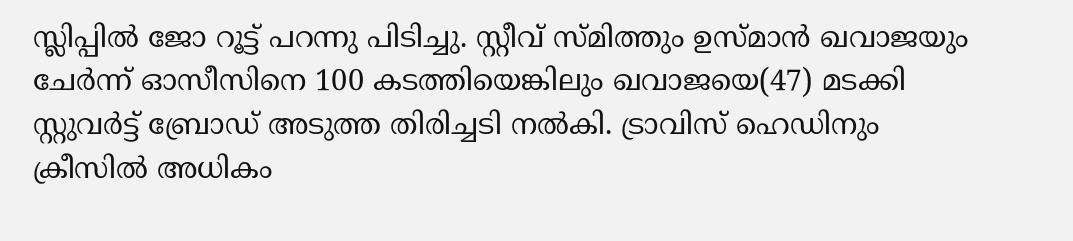സ്ലിപ്പില്‍ ജോ റൂട്ട് പറന്നു പിടിച്ചു. സ്റ്റീവ് സ്മിത്തും ഉസ്മാന്‍ ഖവാജയും ചേര്‍ന്ന് ഓസീസിനെ 100 കടത്തിയെങ്കിലും ഖവാജയെ(47) മടക്കി സ്റ്റുവര്‍ട്ട് ബ്രോഡ് അടുത്ത തിരിച്ചടി നല്‍കി. ട്രാവിസ് ഹെഡിനും ക്രീസില്‍ അധികം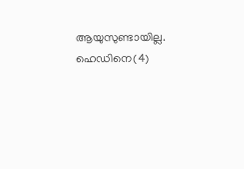ആയുസുണ്ടായില്ല. ഹെഡിനെ(4)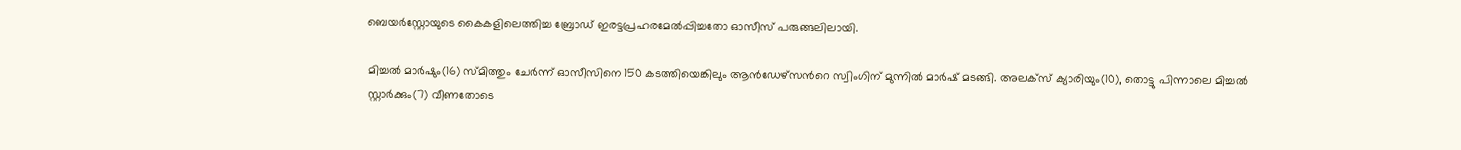ബെയര്‍സ്റ്റോയുടെ കൈകളിലെത്തിച്ച ബ്രോഡ് ഇരട്ടപ്രഹരമേല്‍പ്പിച്ചതോ ഓസീസ് പരുങ്ങലിലായി.

മിച്ചല്‍ മാര്‍ഷും(16) സ്മിത്തും ചേര്‍ന്ന് ഓസീസിനെ 150 കടത്തിയെങ്കിലും ആന്‍ഡേഴ്സന്‍റെ സ്വിംഗിന് മുന്നില്‍ മാര്‍ഷ് മടങ്ങി. അലക്സ് ക്യാരിയും(10), തൊട്ടു പിന്നാലെ മിച്ചല്‍ സ്റ്റാര്‍ക്കും(7) വീണതോടെ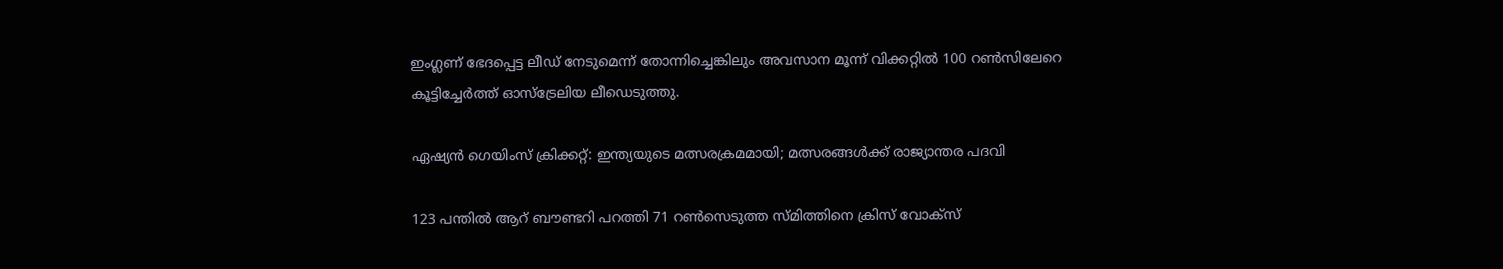ഇംഗ്ലണ് ഭേദപ്പെട്ട ലീഡ് നേടുമെന്ന് തോന്നിച്ചെങ്കിലും അവസാന മൂന്ന് വിക്കറ്റില്‍ 100 റണ്‍സിലേറെ കൂട്ടിച്ചേര്‍ത്ത് ഓസ്ട്രേലിയ ലീഡെടുത്തു.

ഏഷ്യന്‍ ഗെയിംസ് ക്രിക്കറ്റ്: ഇന്ത്യയുടെ മത്സരക്രമമായി; മത്സരങ്ങള്‍ക്ക് രാജ്യാന്തര പദവി

123 പന്തില്‍ ആറ് ബൗണ്ടറി പറത്തി 71 റണ്‍സെടുത്ത സ്മിത്തിനെ ക്രിസ് വോക്സ്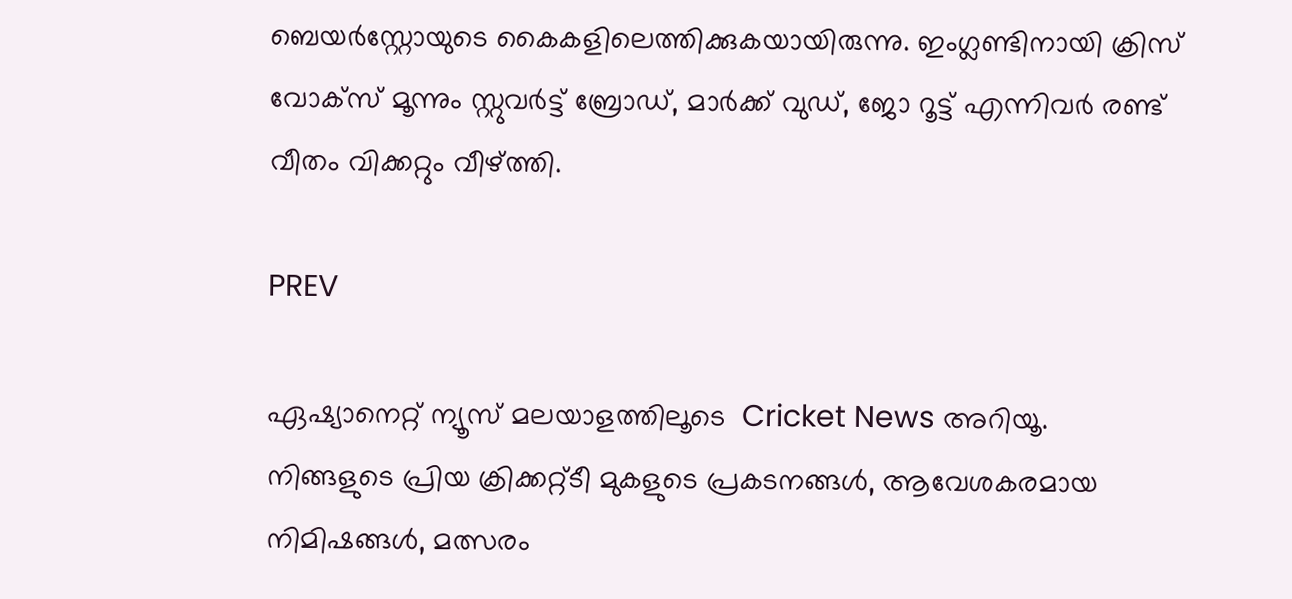ബെയര്‍സ്റ്റോയുടെ കൈകളിലെത്തിക്കുകയായിരുന്നു. ഇംഗ്ലണ്ടിനായി ക്രിസ് വോക്സ് മൂന്നും സ്റ്റുവര്‍ട്ട് ബ്രോഡ്, മാര്‍ക്ക് വുഡ്, ജോ റൂട്ട് എന്നിവര്‍ രണ്ട് വീതം വിക്കറ്റും വീഴ്ത്തി.

PREV

ഏഷ്യാനെറ്റ് ന്യൂസ് മലയാളത്തിലൂടെ  Cricket News അറിയൂ.  നിങ്ങളുടെ പ്രിയ ക്രിക്കറ്റ്ടീ മുകളുടെ പ്രകടനങ്ങൾ, ആവേശകരമായ നിമിഷങ്ങൾ, മത്സരം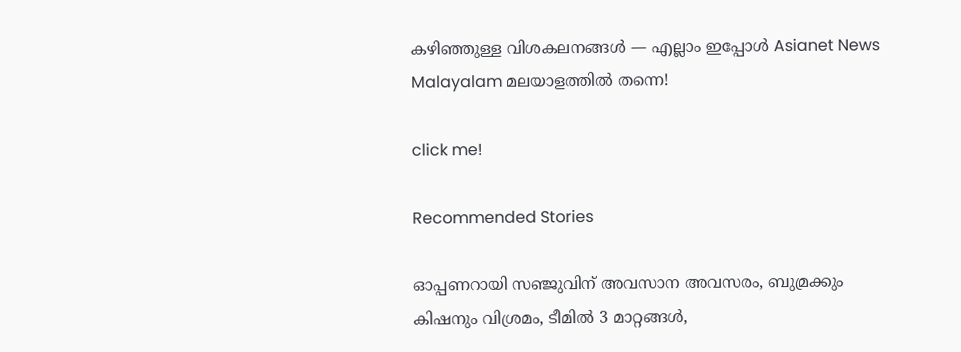കഴിഞ്ഞുള്ള വിശകലനങ്ങൾ — എല്ലാം ഇപ്പോൾ Asianet News Malayalam മലയാളത്തിൽ തന്നെ!

click me!

Recommended Stories

ഓപ്പണറായി സഞ്ജുവിന് അവസാന അവസരം, ബുമ്രക്കും കിഷനും വിശ്രമം, ടീമില്‍ 3 മാറ്റങ്ങൾ,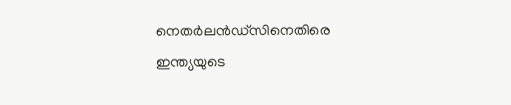നെതര്‍ലന്‍ഡ്സിനെതിരെ ഇന്ത്യയുടെ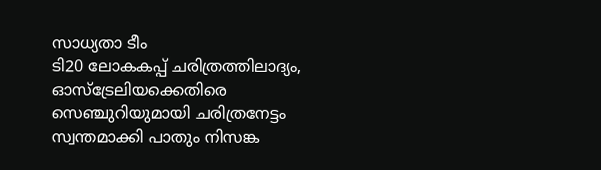സാധ്യതാ ടീം
ടി20 ലോകകപ്പ് ചരിത്രത്തിലാദ്യം, ഓസ്ട്രേലിയക്കെതിരെ സെഞ്ചുറിയുമായി ചരിത്രനേട്ടം സ്വന്തമാക്കി പാതും നിസങ്ക